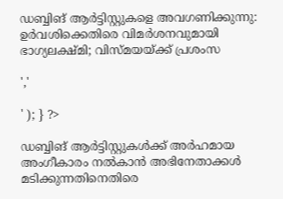ഡബ്ബിങ് ആർട്ടിസ്റ്റുകളെ അവഗണിക്കുന്നു: ഉർവശിക്കെതിരെ വിമർശനവുമായി ഭാഗ്യലക്ഷ്മി; വിസ്മയയ്ക്ക് പ്രശംസ

','

' ); } ?>

ഡബ്ബിങ് ആർട്ടിസ്റ്റുകൾക്ക് അർഹമായ അംഗീകാരം നൽകാൻ അഭിനേതാക്കൾ മടിക്കുന്നതിനെതിരെ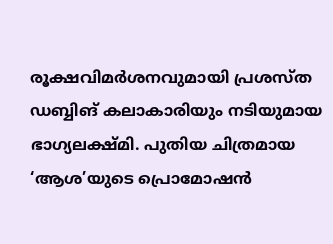രൂക്ഷവിമർശനവുമായി പ്രശസ്ത ഡബ്ബിങ് കലാകാരിയും നടിയുമായ ഭാഗ്യലക്ഷ്മി. പുതിയ ചിത്രമായ ‘ആശ’യുടെ പ്രൊമോഷൻ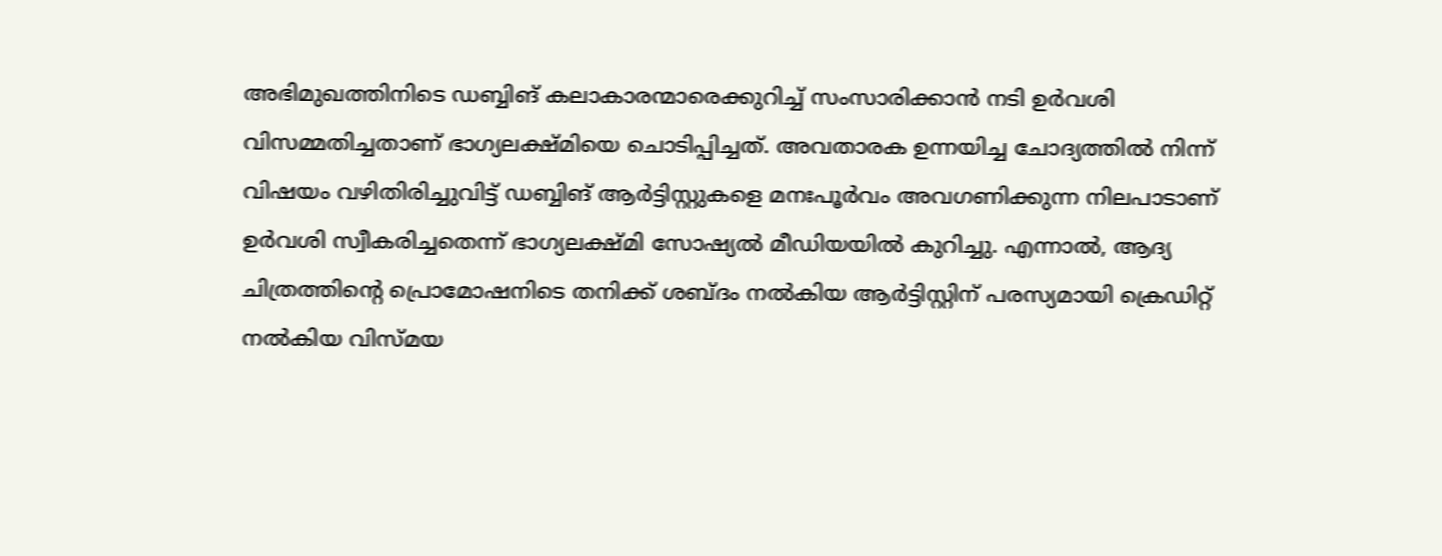അഭിമുഖത്തിനിടെ ഡബ്ബിങ് കലാകാരന്മാരെക്കുറിച്ച് സംസാരിക്കാൻ നടി ഉർവശി വിസമ്മതിച്ചതാണ് ഭാഗ്യലക്ഷ്മിയെ ചൊടിപ്പിച്ചത്. അവതാരക ഉന്നയിച്ച ചോദ്യത്തിൽ നിന്ന് വിഷയം വഴിതിരിച്ചുവിട്ട് ഡബ്ബിങ് ആർട്ടിസ്റ്റുകളെ മനഃപൂർവം അവഗണിക്കുന്ന നിലപാടാണ് ഉർവശി സ്വീകരിച്ചതെന്ന് ഭാഗ്യലക്ഷ്മി സോഷ്യൽ മീഡിയയിൽ കുറിച്ചു. എന്നാൽ, ആദ്യ ചിത്രത്തിന്റെ പ്രൊമോഷനിടെ തനിക്ക് ശബ്ദം നൽകിയ ആർട്ടിസ്റ്റിന് പരസ്യമായി ക്രെഡിറ്റ് നൽകിയ വിസ്മയ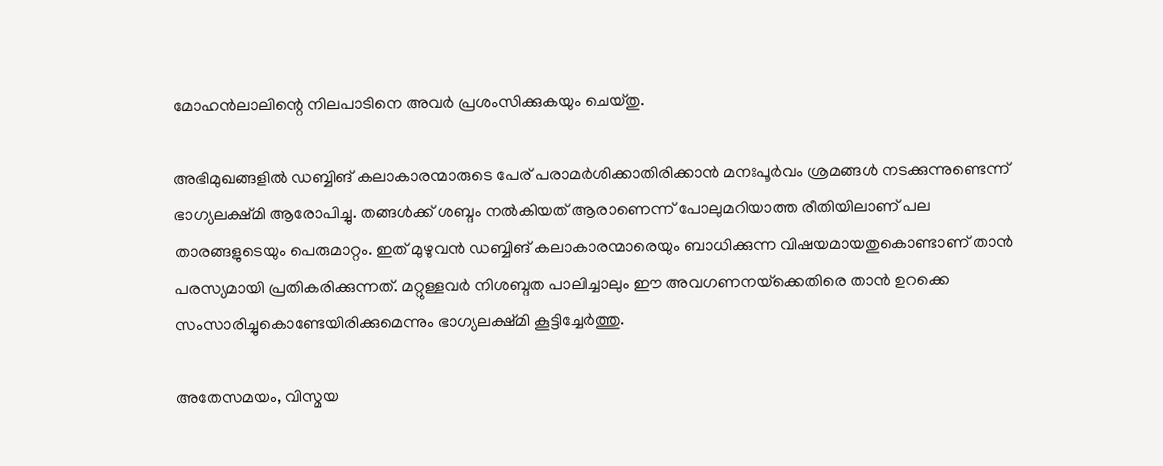മോഹൻലാലിന്റെ നിലപാടിനെ അവർ പ്രശംസിക്കുകയും ചെയ്തു.

അഭിമുഖങ്ങളിൽ ഡബ്ബിങ് കലാകാരന്മാരുടെ പേര് പരാമർശിക്കാതിരിക്കാൻ മനഃപൂർവം ശ്രമങ്ങൾ നടക്കുന്നുണ്ടെന്ന് ഭാഗ്യലക്ഷ്മി ആരോപിച്ചു. തങ്ങൾക്ക് ശബ്ദം നൽകിയത് ആരാണെന്ന് പോലുമറിയാത്ത രീതിയിലാണ് പല താരങ്ങളുടെയും പെരുമാറ്റം. ഇത് മുഴുവൻ ഡബ്ബിങ് കലാകാരന്മാരെയും ബാധിക്കുന്ന വിഷയമായതുകൊണ്ടാണ് താൻ പരസ്യമായി പ്രതികരിക്കുന്നത്. മറ്റുള്ളവർ നിശബ്ദത പാലിച്ചാലും ഈ അവഗണനയ്‌ക്കെതിരെ താൻ ഉറക്കെ സംസാരിച്ചുകൊണ്ടേയിരിക്കുമെന്നും ഭാഗ്യലക്ഷ്മി കൂട്ടിച്ചേർത്തു.

അതേസമയം, വിസ്മയ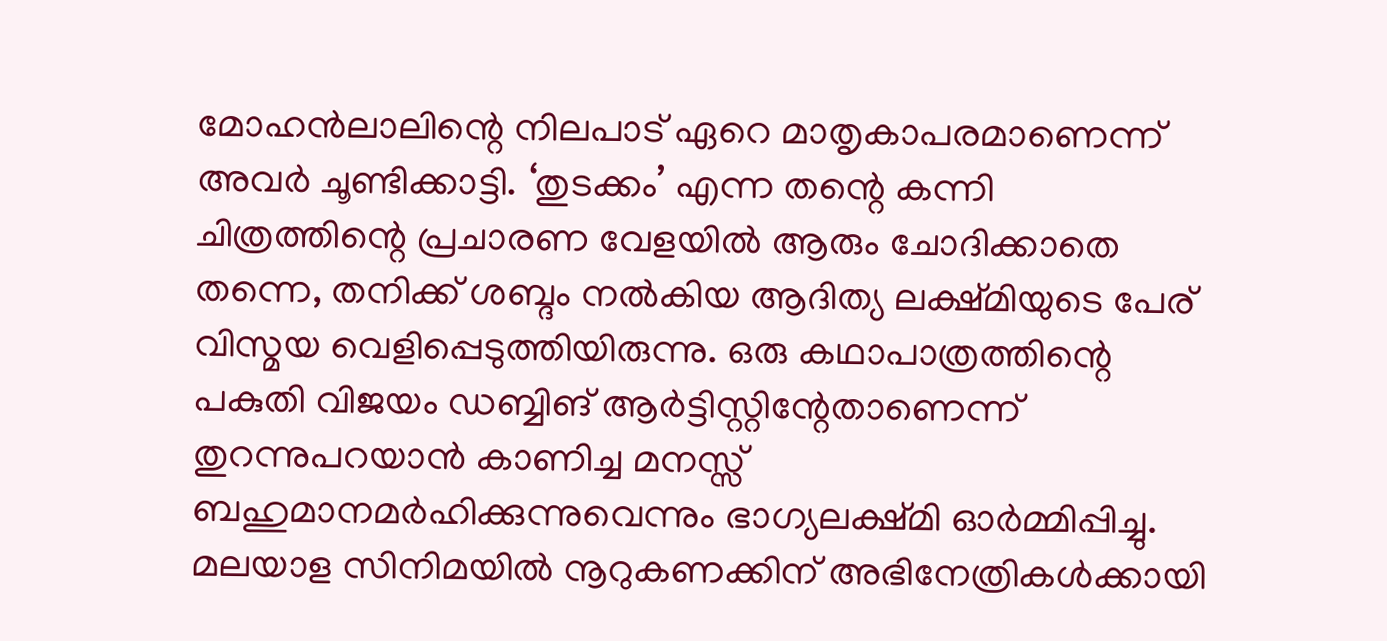മോഹൻലാലിന്റെ നിലപാട് ഏറെ മാതൃകാപരമാണെന്ന് അവർ ചൂണ്ടിക്കാട്ടി. ‘തുടക്കം’ എന്ന തന്റെ കന്നി ചിത്രത്തിന്റെ പ്രചാരണ വേളയിൽ ആരും ചോദിക്കാതെ തന്നെ, തനിക്ക് ശബ്ദം നൽകിയ ആദിത്യ ലക്ഷ്മിയുടെ പേര് വിസ്മയ വെളിപ്പെടുത്തിയിരുന്നു. ഒരു കഥാപാത്രത്തിന്റെ പകുതി വിജയം ഡബ്ബിങ് ആർട്ടിസ്റ്റിന്റേതാണെന്ന് തുറന്നുപറയാൻ കാണിച്ച മനസ്സ് ബഹുമാനമർഹിക്കുന്നുവെന്നും ഭാഗ്യലക്ഷ്മി ഓർമ്മിപ്പിച്ചു. മലയാള സിനിമയിൽ നൂറുകണക്കിന് അഭിനേത്രികൾക്കായി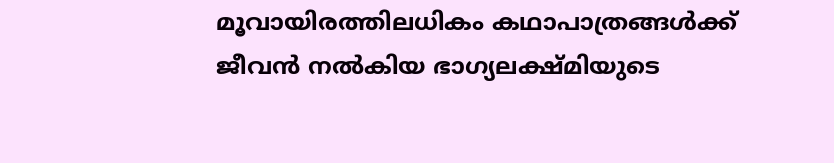മൂവായിരത്തിലധികം കഥാപാത്രങ്ങൾക്ക് ജീവൻ നൽകിയ ഭാഗ്യലക്ഷ്മിയുടെ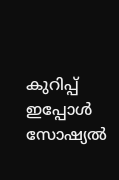കുറിപ്പ് ഇപ്പോൾ സോഷ്യൽ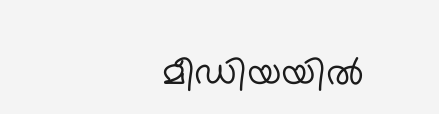മീഡിയയിൽ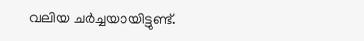വലിയ ചർച്ചയായിട്ടുണ്ട്.